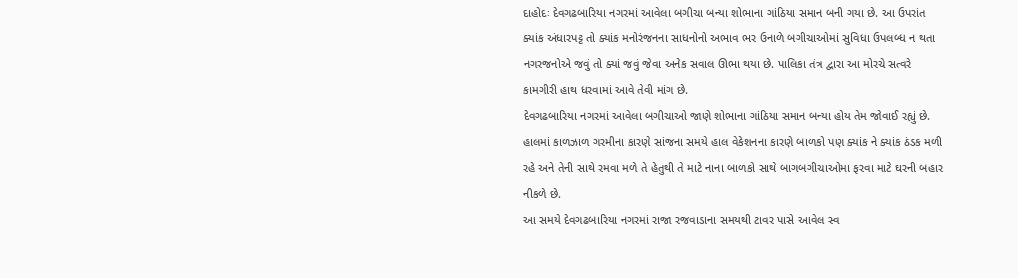દાહોદઃ દેવગઢબારિયા નગરમાં આવેલા બગીચા બન્યા શોભાના ગાંઠિયા સમાન બની ગયા છે. આ ઉપરાંત ક્યાંક અંધારપટ્ટ તો ક્યાંક મનોરંજનના સાધનોનો અભાવ ભર ઉનાળે બગીચાઓમાં સુવિધા ઉપલબ્ધ ન થતા નગરજનોએ જવું તો ક્યાં જવું જેવા અનેક સવાલ ઊભા થયા છે. પાલિકા તંત્ર દ્વારા આ મોરચે સત્વરે કામગીરી હાથ ધરવામાં આવે તેવી માંગ છે.
દેવગઢબારિયા નગરમાં આવેલા બગીચાઓ જાણે શોભાના ગાંઠિયા સમાન બન્યા હોય તેમ જોવાઈ રહ્યું છે. હાલમાં કાળઝાળ ગરમીના કારણે સાંજના સમયે હાલ વેકેશનના કારણે બાળકો પણ ક્યાંક ને ક્યાંક ઠંડક મળી રહે અને તેની સાથે રમવા મળે તે હેતુથી તે માટે નાના બાળકો સાથે બાગબગીચાઓમા ફરવા માટે ઘરની બહાર નીકળે છે.
આ સમયે દેવગઢબારિયા નગરમાં રાજા રજવાડાના સમયથી ટાવર પાસે આવેલ સ્વ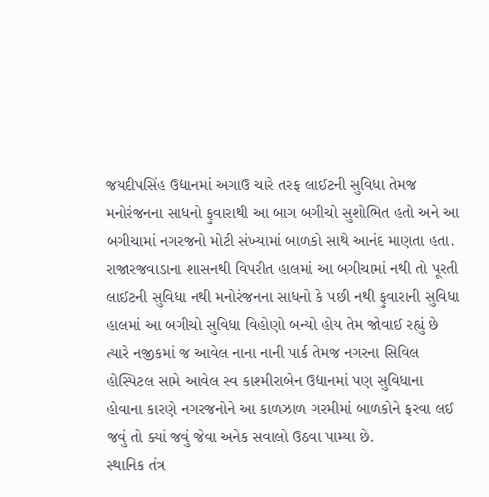જયદીપસિંહ ઉદ્યાનમાં અગાઉ ચારે તરફ લાઈટની સુવિધા તેમજ મનોરંજનના સાધનો ફુવારાથી આ બાગ બગીચો સુશોભિત હતો અને આ બગીચામાં નગરજનો મોટી સંખ્યામાં બાળકો સાથે આનંદ માણતા હતા.
રાજારજવાડાના શાસનથી વિપરીત હાલમાં આ બગીચામાં નથી તો પૂરતી લાઈટની સુવિધા નથી મનોરંજનના સાધનો કે પછી નથી ફુવારાની સુવિધા હાલમાં આ બગીચો સુવિધા વિહોણો બન્યો હોય તેમ જોવાઈ રહ્યું છે ત્યારે નજીકમાં જ આવેલ નાના નાની પાર્ક તેમજ નગરના સિવિલ હોસ્પિટલ સામે આવેલ સ્વ કાશ્મીરાબેન ઉદ્યાનમાં પણ સુવિધાના હોવાના કારણે નગરજનોને આ કાળઝાળ ગરમીમાં બાળકોને ફરવા લઈ જવું તો ક્યાં જવું જેવા અનેક સવાલો ઉઠવા પામ્યા છે.
સ્થાનિક તંત્ર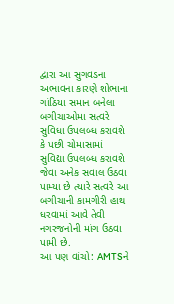દ્વારા આ સુગવડના અભાવના કારણે શોભાના ગાંઠિયા સમાન બનેલા બગીચાઓમા સત્વરે સુવિધા ઉપલબ્ધ કરાવશે કે પછી ચોમાસામાં સુવિદ્યા ઉપલબ્ધ કરાવશે જેવા અનેક સવાલ ઉઠવા પામ્યા છે ત્યારે સત્વરે આ બગીચાની કામગીરી હાથ ધરવામાં આવે તેવી નગરજનોની માંગ ઉઠવા પામી છે.
આ પણ વાંચો: AMTSને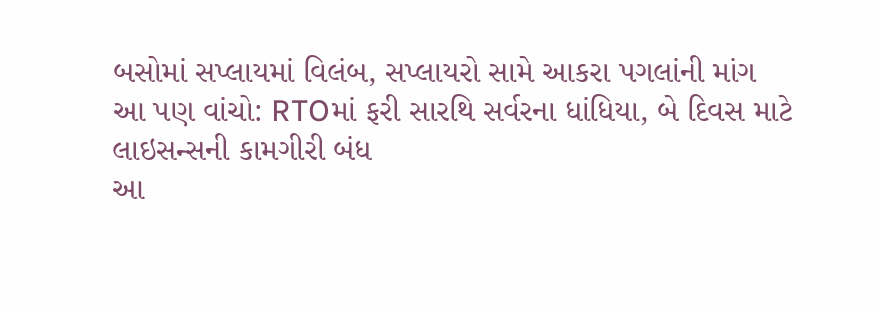બસોમાં સપ્લાયમાં વિલંબ, સપ્લાયરો સામે આકરા પગલાંની માંગ
આ પણ વાંચો: RTOમાં ફરી સારથિ સર્વરના ધાંધિયા, બે દિવસ માટે લાઇસન્સની કામગીરી બંધ
આ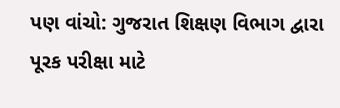પણ વાંચો: ગુજરાત શિક્ષણ વિભાગ દ્વારા પૂરક પરીક્ષા માટે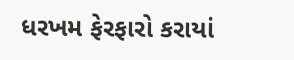ધરખમ ફેરફારો કરાયાં